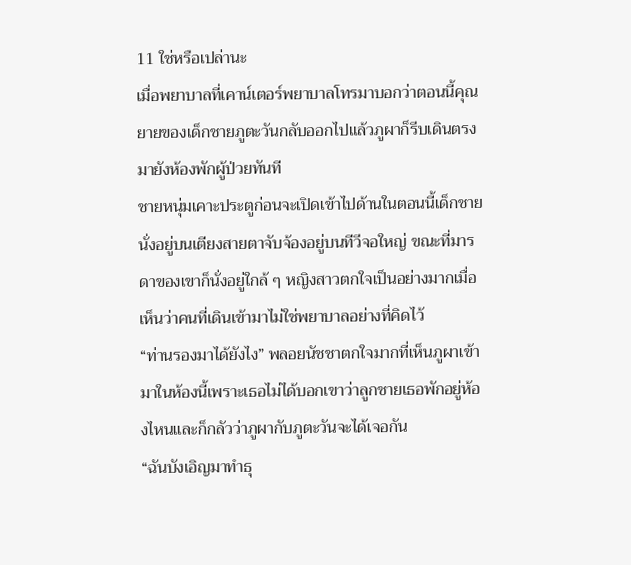11 ใช่หรือเปล่านะ
เมื่อพยาบาลที่เคาน์เตอร์พยาบาลโทรมาบอกว่าตอนนี้คุณยายของเด็กชายภูตะวันกลับออกไปแล้วภูผาก็รีบเดินตรงมายังห้องพักผู้ป่วยทันที
ชายหนุ่มเคาะประตูก่อนจะเปิดเข้าไปด้านในตอนนี้เด็กชายนั่งอยู่บนเตียงสายตาจับจ้องอยู่บนทีวีจอใหญ่ ขณะที่มารดาของเขาก็นั่งอยู่ใกล้ ๆ หญิงสาวตกใจเป็นอย่างมากเมื่อเห็นว่าคนที่เดินเข้ามาไม่ใช่พยาบาลอย่างที่คิดไว้
“ท่านรองมาได้ยังไง” พลอยนัชชาตกใจมากที่เห็นภูผาเข้ามาในห้องนี้เพราะเธอไม่ได้บอกเขาว่าลูกชายเธอพักอยู่ห้องไหนและก็กลัวว่าภูผากับภูตะวันจะได้เจอกัน
“ฉันบังเอิญมาทำธุ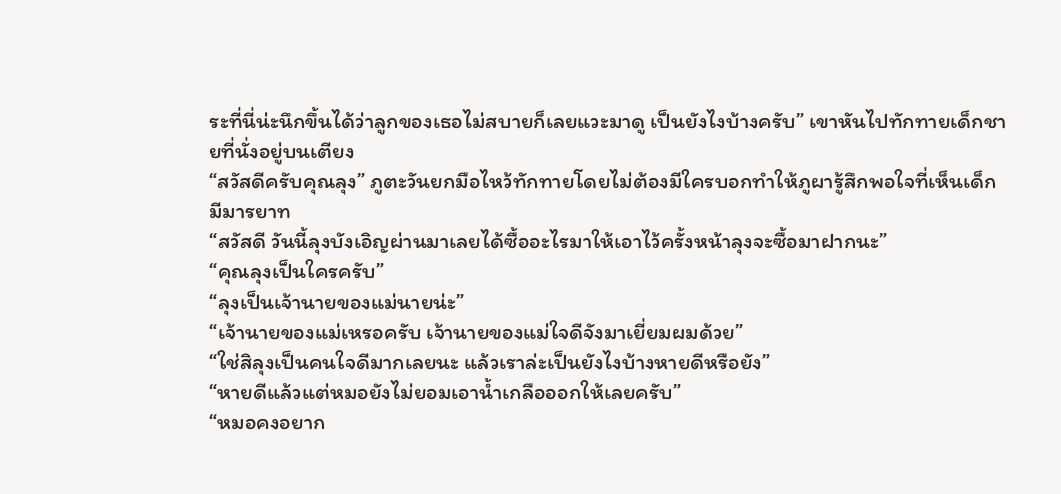ระที่นี่น่ะนึกขึ้นได้ว่าลูกของเธอไม่สบายก็เลยแวะมาดู เป็นยังไงบ้างครับ” เขาหันไปทักทายเด็กชายที่นั่งอยู่บนเตียง
“สวัสดีครับคุณลุง” ภูตะวันยกมือไหว้ทักทายโดยไม่ต้องมีใครบอกทำให้ภูผารู้สึกพอใจที่เห็นเด็กมีมารยาท
“สวัสดี วันนี้ลุงบังเอิญผ่านมาเลยได้ซื้ออะไรมาให้เอาไว้ครั้งหน้าลุงจะซื้อมาฝากนะ”
“คุณลุงเป็นใครครับ”
“ลุงเป็นเจ้านายของแม่นายน่ะ”
“เจ้านายของแม่เหรอครับ เจ้านายของแม่ใจดีจังมาเยี่ยมผมด้วย”
“ใช่สิลุงเป็นคนใจดีมากเลยนะ แล้วเราล่ะเป็นยังไงบ้างหายดีหรือยัง”
“หายดีแล้วแต่หมอยังไม่ยอมเอาน้ำเกลือออกให้เลยครับ”
“หมอคงอยาก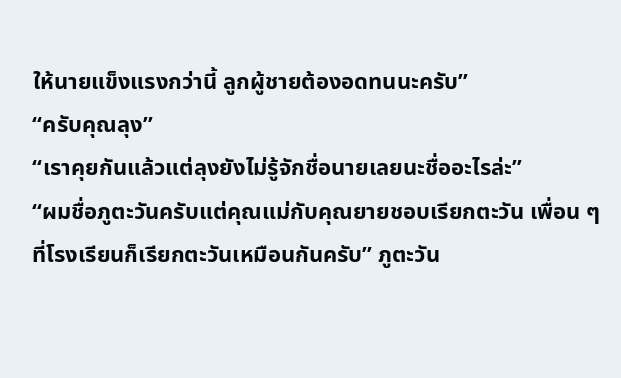ให้นายแข็งแรงกว่านี้ ลูกผู้ชายต้องอดทนนะครับ”
“ครับคุณลุง”
“เราคุยกันแล้วแต่ลุงยังไม่รู้จักชื่อนายเลยนะชื่ออะไรล่ะ”
“ผมชื่อภูตะวันครับแต่คุณแม่กับคุณยายชอบเรียกตะวัน เพื่อน ๆ ที่โรงเรียนก็เรียกตะวันเหมือนกันครับ” ภูตะวัน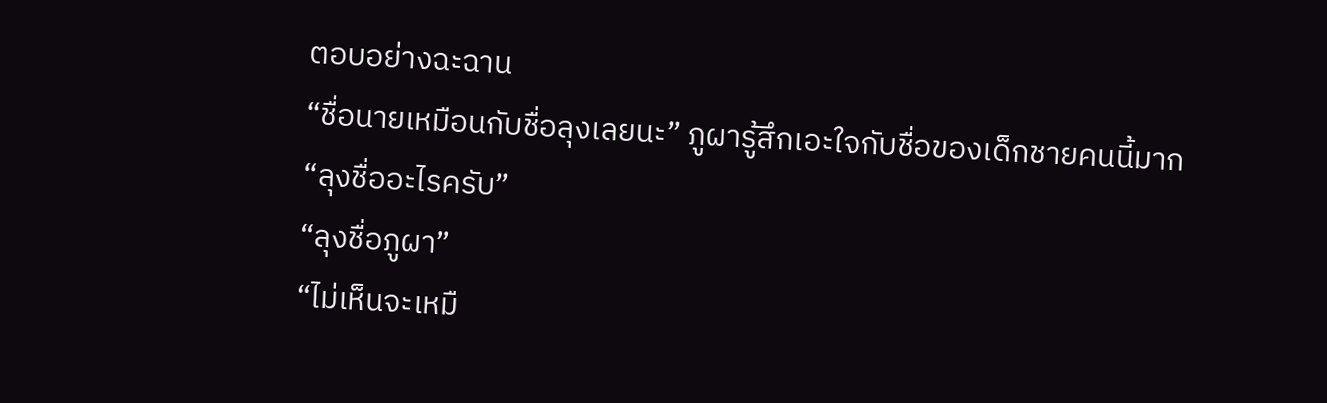ตอบอย่างฉะฉาน
“ชื่อนายเหมือนกับชื่อลุงเลยนะ” ภูผารู้สึกเอะใจกับชื่อของเด็กชายคนนี้มาก
“ลุงชื่ออะไรครับ”
“ลุงชื่อภูผา”
“ไม่เห็นจะเหมื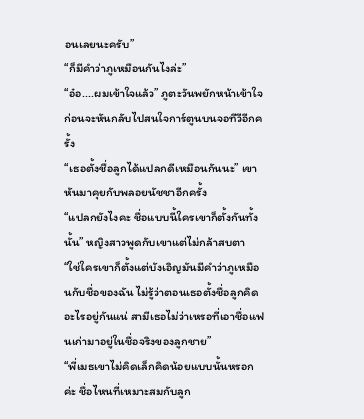อนเลยนะครับ”
“ก็มีคำว่าภูเหมือนกันไงล่ะ”
“อ๋อ....ผมเข้าใจแล้ว” ภูตะวันพยักหน้าเข้าใจก่อนจะหันกลับไปสนใจการ์ตูนบนจอทีวีอีกครั้ง
“เธอตั้งชื่อลูกได้แปลกดีเหมือนกันนะ” เขาหันมาคุยกับพลอยนัชชาอีกครั้ง
“แปลกยังไงคะ ชื่อแบบนี้ใครเขาก็ตั้งกันทั้งนั้น” หญิงสาวพูดกับเขาแต่ไม่กล้าสบตา
“ใช่ใครเขาก็ตั้งแต่บังเอิญมันมีคำว่าภูเหมือนกับชื่อของฉัน ไม่รู้ว่าตอนเธอตั้งชื่อลูกคิดอะไรอยู่กันแน่ สามีเธอไม่ว่าเหรอที่เอาชื่อแฟนเก่ามาอยู่ในชื่อจริงของลูกชาย”
“พี่เมธเขาไม่คิดเล็กคิดน้อยแบบนั้นหรอกค่ะ ชื่อไหนที่เหมาะสมกับลูก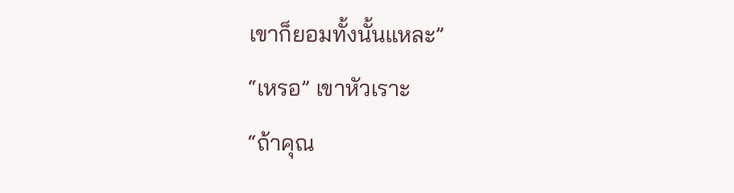เขาก็ยอมทั้งนั้นแหละ”
“เหรอ” เขาหัวเราะ
“ถ้าคุณ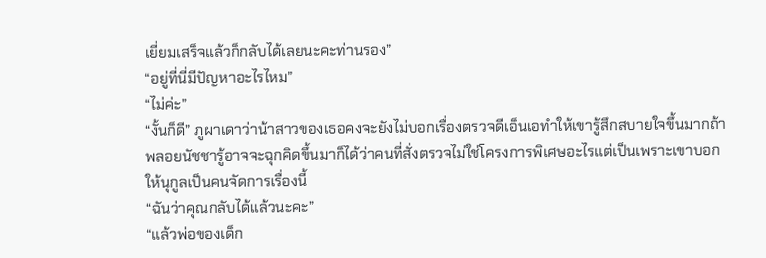เยี่ยมเสร็จแล้วก็กลับได้เลยนะคะท่านรอง”
“อยู่ที่นี่มีปัญหาอะไรไหม”
“ไม่ค่ะ”
“งั้นก็ดี” ภูผาเดาว่าน้าสาวของเธอคงจะยังไม่บอกเรื่องตรวจดีเอ็นเอทำให้เขารู้สึกสบายใจขึ้นมากถ้าพลอยนัชชารู้อาจจะฉุกคิดขึ้นมาก็ได้ว่าคนที่สั่งตรวจไม่ใช่โครงการพิเศษอะไรแต่เป็นเพราะเขาบอกให้นุกูลเป็นคนจัดการเรื่องนี้
“ฉันว่าคุณกลับได้แล้วนะคะ”
“แล้วพ่อของเด็ก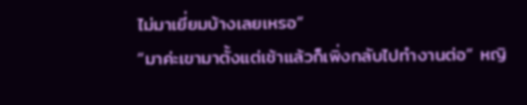ไม่มาเยี่ยมบ้างเลยเหรอ”
“มาค่ะเขามาตั้งแต่เช้าแล้วก็เพิ่งกลับไปทำงานต่อ” หญิ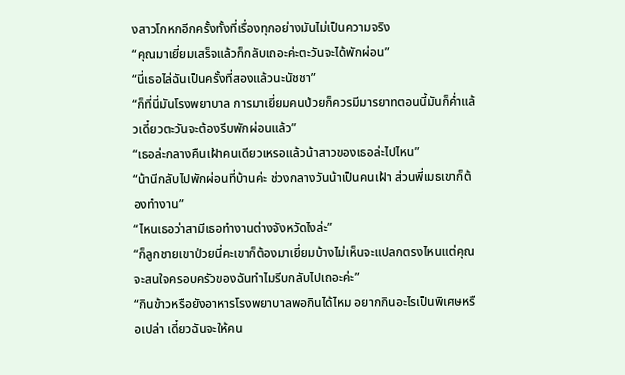งสาวโกหกอีกครั้งทั้งที่เรื่องทุกอย่างมันไม่เป็นความจริง
“คุณมาเยี่ยมเสร็จแล้วก็กลับเถอะค่ะตะวันจะได้พักผ่อน”
“นี่เธอไล่ฉันเป็นครั้งที่สองแล้วนะนัชชา”
“ก็ที่นี่มันโรงพยาบาล การมาเยี่ยมคนป่วยก็ควรมีมารยาทตอนนี้มันก็ค่ำแล้วเดี๋ยวตะวันจะต้องรีบพักผ่อนแล้ว”
“เธอล่ะกลางคืนเฝ้าคนเดียวเหรอแล้วน้าสาวของเธอล่ะไปไหน”
“น้านีกลับไปพักผ่อนที่บ้านค่ะ ช่วงกลางวันน้าเป็นคนเฝ้า ส่วนพี่เมธเขาก็ต้องทำงาน”
“ไหนเธอว่าสามีเธอทำงานต่างจังหวัดไงล่ะ”
“ก็ลูกชายเขาป่วยนี่คะเขาก็ต้องมาเยี่ยมบ้างไม่เห็นจะแปลกตรงไหนแต่คุณจะสนใจครอบครัวของฉันทำไมรีบกลับไปเถอะค่ะ”
“กินข้าวหรือยังอาหารโรงพยาบาลพอกินได้ไหม อยากกินอะไรเป็นพิเศษหรือเปล่า เดี๋ยวฉันจะให้คน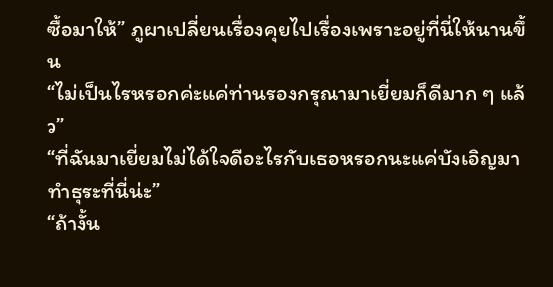ซื้อมาให้” ภูผาเปลี่ยนเรื่องคุยไปเรื่องเพราะอยู่ที่นี่ให้นานขึ้น
“ไม่เป็นไรหรอกค่ะแค่ท่านรองกรุณามาเยี่ยมก็ดีมาก ๆ แล้ว”
“ที่ฉันมาเยี่ยมไม่ได้ใจดีอะไรกับเธอหรอกนะแค่บังเอิญมาทำธุระที่นี่น่ะ”
“ถ้างั้น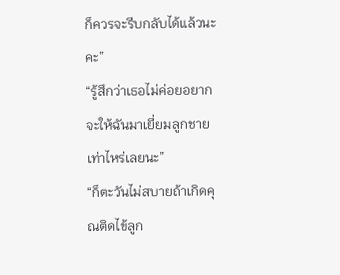ก็ควรจะรีบกลับได้แล้วนะคะ”
“รู้สึกว่าเธอไม่ค่อยอยากจะให้ฉันมาเยี่ยมลูกชายเท่าไหร่เลยนะ”
“ก็ตะวันไม่สบายถ้าเกิดคุณติดไข้ลูก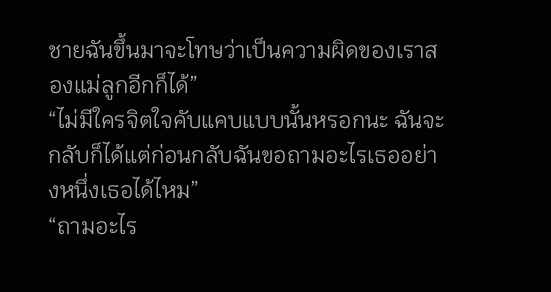ชายฉันขึ้นมาจะโทษว่าเป็นความผิดของเราสองแม่ลูกอีกก็ได้”
“ไม่มีใครจิตใจคับแคบแบบนั้นหรอกนะ ฉันจะกลับก็ได้แต่ก่อนกลับฉันขอถามอะไรเธออย่างหนึ่งเธอได้ไหม”
“ถามอะไร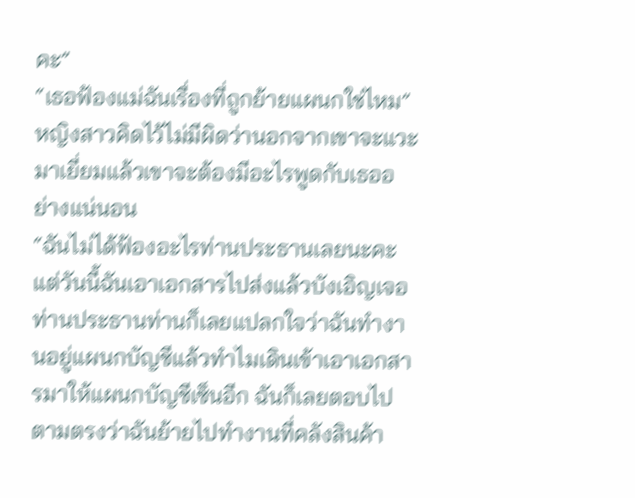คะ”
“เธอฟ้องแม่ฉันเรื่องที่ถูกย้ายแผนกใช่ไหม”
หญิงสาวคิดไว้ไม่มีผิดว่านอกจากเขาจะแวะมาเยี่ยมแล้วเขาจะต้องมีอะไรพูดกับเธออย่างแน่นอน
“ฉันไม่ได้ฟ้องอะไรท่านประธานเลยนะคะ แต่วันนี้ฉันเอาเอกสารไปส่งแล้วบังเอิญเจอท่านประธานท่านก็เลยแปลกใจว่าฉันทำงานอยู่แผนกบัญชีแล้วทำไมเดินเข้าเอาเอกสารมาให้แผนกบัญชีเซ็นอีก ฉันก็เลยตอบไปตามตรงว่าฉันย้ายไปทำงานที่คลังสินค้า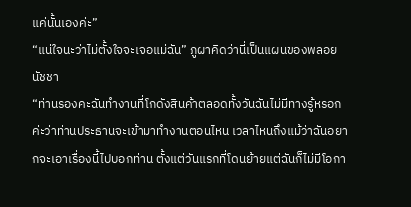แค่นั้นเองค่ะ”
“แน่ใจนะว่าไม่ตั้งใจจะเจอแม่ฉัน” ภูผาคิดว่านี่เป็นแผนของพลอยนัชชา
“ท่านรองคะฉันทำงานที่โกดังสินค้าตลอดทั้งวันฉันไม่มีทางรู้หรอกค่ะว่าท่านประธานจะเข้ามาทำงานตอนไหน เวลาไหนถึงแม้ว่าฉันอยากจะเอาเรื่องนี้ไปบอกท่าน ตั้งแต่วันแรกที่โดนย้ายแต่ฉันก็ไม่มีโอกา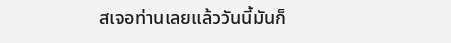สเจอท่านเลยแล้ววันนี้มันก็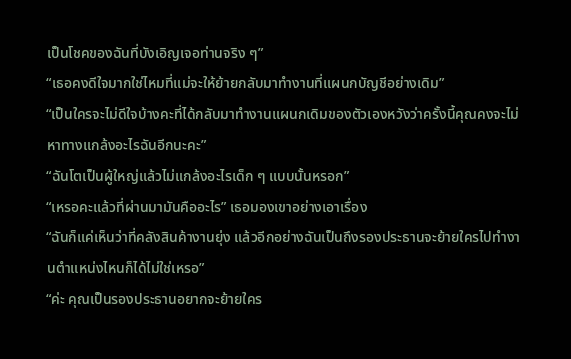เป็นโชคของฉันที่บังเอิญเจอท่านจริง ๆ”
“เธอคงดีใจมากใช่ไหมที่แม่จะให้ย้ายกลับมาทำงานที่แผนกบัญชีอย่างเดิม”
“เป็นใครจะไม่ดีใจบ้างคะที่ได้กลับมาทำงานแผนกเดิมของตัวเองหวังว่าครั้งนี้คุณคงจะไม่หาทางแกล้งอะไรฉันอีกนะคะ”
“ฉันโตเป็นผู้ใหญ่แล้วไม่แกล้งอะไรเด็ก ๆ แบบนั้นหรอก”
“เหรอคะแล้วที่ผ่านมามันคืออะไร” เธอมองเขาอย่างเอาเรื่อง
“ฉันก็แค่เห็นว่าที่คลังสินค้างานยุ่ง แล้วอีกอย่างฉันเป็นถึงรองประธานจะย้ายใครไปทำงานตำแหน่งไหนก็ได้ไม่ใช่เหรอ”
“ค่ะ คุณเป็นรองประธานอยากจะย้ายใคร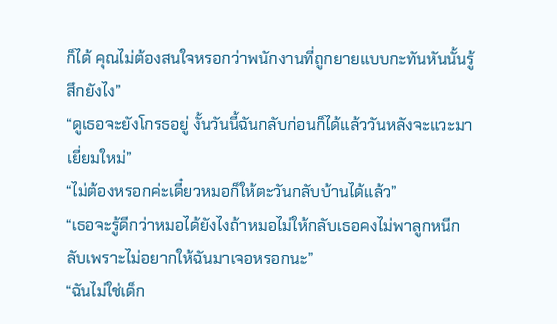ก็ได้ คุณไม่ต้องสนใจหรอกว่าพนักงานที่ถูกยายแบบกะทันหันนั้นรู้สึกยังไง”
“ดูเธอจะยังโกรธอยู่ งั้นวันนี้ฉันกลับก่อนก็ได้แล้ววันหลังจะแวะมาเยี่ยมใหม่”
“ไม่ต้องหรอกค่ะเดี๋ยวหมอก็ให้ตะวันกลับบ้านได้แล้ว”
“เธอจะรู้ดีกว่าหมอได้ยังไงถ้าหมอไม่ให้กลับเธอคงไม่พาลูกหนีกลับเพราะไม่อยากให้ฉันมาเจอหรอกนะ”
“ฉันไม่ใช่เด็ก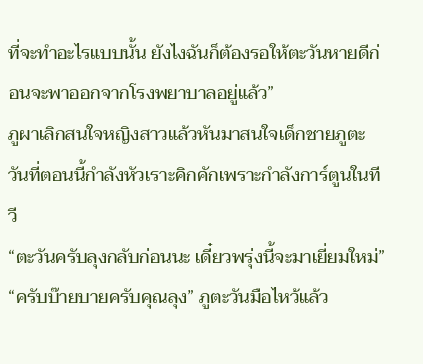ที่จะทำอะไรแบบนั้น ยังไงฉันก็ต้องรอให้ตะวันหายดีก่อนจะพาออกจากโรงพยาบาลอยู่แล้ว”
ภูผาเลิกสนใจหญิงสาวแล้วหันมาสนใจเด็กชายภูตะวันที่ตอนนี้กำลังหัวเราะคิกคักเพราะกำลังการ์ตูนในทีวี
“ตะวันครับลุงกลับก่อนนะ เดี๋ยวพรุ่งนี้จะมาเยี่ยมใหม่”
“ครับบ๊ายบายครับคุณลุง” ภูตะวันมือไหว้แล้ว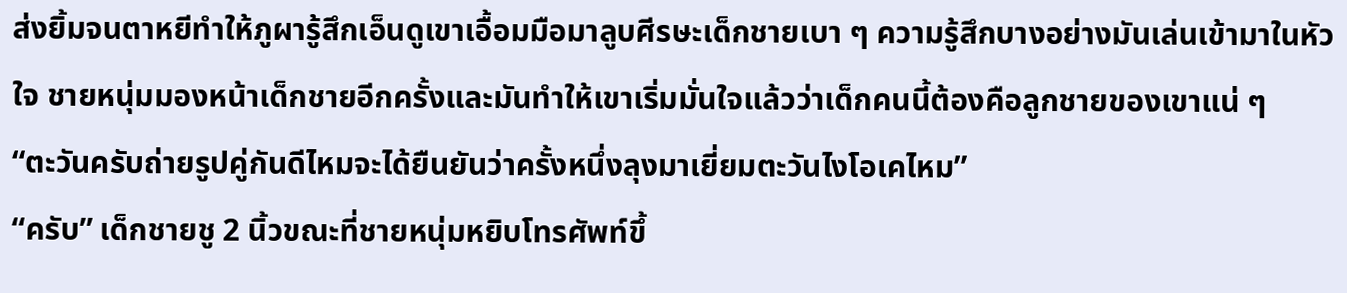ส่งยิ้มจนตาหยีทำให้ภูผารู้สึกเอ็นดูเขาเอื้อมมือมาลูบศีรษะเด็กชายเบา ๆ ความรู้สึกบางอย่างมันเล่นเข้ามาในหัวใจ ชายหนุ่มมองหน้าเด็กชายอีกครั้งและมันทำให้เขาเริ่มมั่นใจแล้วว่าเด็กคนนี้ต้องคือลูกชายของเขาแน่ ๆ
“ตะวันครับถ่ายรูปคู่กันดีไหมจะได้ยืนยันว่าครั้งหนึ่งลุงมาเยี่ยมตะวันไงโอเคไหม”
“ครับ” เด็กชายชู 2 นิ้วขณะที่ชายหนุ่มหยิบโทรศัพท์ขึ้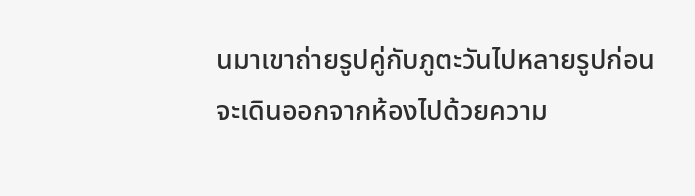นมาเขาถ่ายรูปคู่กับภูตะวันไปหลายรูปก่อนจะเดินออกจากห้องไปด้วยความ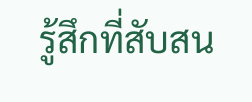รู้สึกที่สับสน